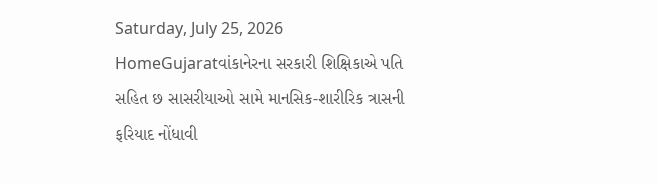Saturday, July 25, 2026
HomeGujaratવાંકાનેરના સરકારી શિક્ષિકાએ પતિ સહિત છ સાસરીયાઓ સામે માનસિક-શારીરિક ત્રાસની ફરિયાદ નોંધાવી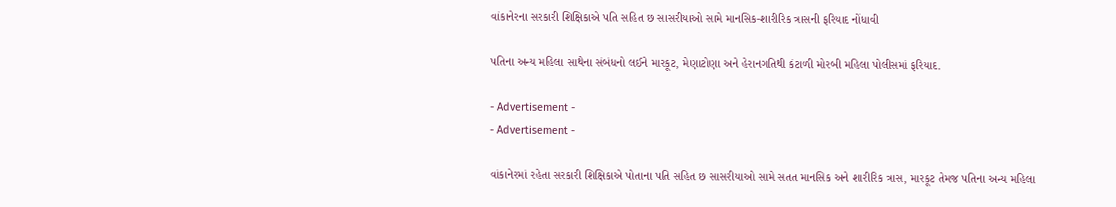વાંકાનેરના સરકારી શિક્ષિકાએ પતિ સહિત છ સાસરીયાઓ સામે માનસિક-શારીરિક ત્રાસની ફરિયાદ નોંધાવી

પતિના અન્ય મહિલા સાથેના સંબંધનો લઈને મારકૂટ, મેણાટોણા અને હેરાનગતિથી કંટાળી મોરબી મહિલા પોલીસમાં ફરિયાદ.

- Advertisement -
- Advertisement -

વાંકાનેરમાં રહેતા સરકારી શિક્ષિકાએ પોતાના પતિ સહિત છ સાસરીયાઓ સામે સતત માનસિક અને શારીરિક ત્રાસ, મારકૂટ તેમજ પતિના અન્ય મહિલા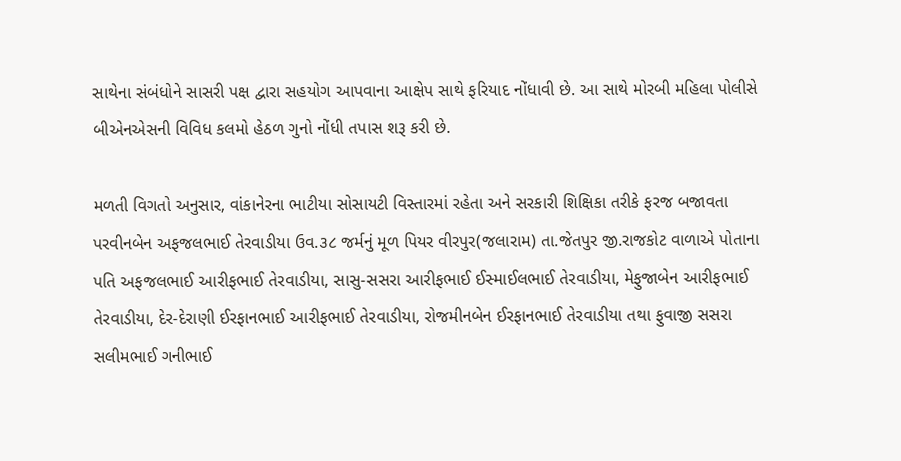સાથેના સંબંધોને સાસરી પક્ષ દ્વારા સહયોગ આપવાના આક્ષેપ સાથે ફરિયાદ નોંધાવી છે. આ સાથે મોરબી મહિલા પોલીસે બીએનએસની વિવિધ કલમો હેઠળ ગુનો નોંધી તપાસ શરૂ કરી છે.

મળતી વિગતો અનુસાર, વાંકાનેરના ભાટીયા સોસાયટી વિસ્તારમાં રહેતા અને સરકારી શિક્ષિકા તરીકે ફરજ બજાવતા પરવીનબેન અફજલભાઈ તેરવાડીયા ઉવ.૩૮ જર્મનું મૂળ પિયર વીરપુર(જલારામ) તા.જેતપુર જી.રાજકોટ વાળાએ પોતાના પતિ અફજલભાઈ આરીફભાઈ તેરવાડીયા, સાસુ-સસરા આરીફભાઈ ઈસ્માઈલભાઈ તેરવાડીયા, મેફુજાબેન આરીફભાઈ તેરવાડીયા, દેર-દેરાણી ઈરફાનભાઈ આરીફભાઈ તેરવાડીયા, રોજમીનબેન ઈરફાનભાઈ તેરવાડીયા તથા ફુવાજી સસરા સલીમભાઈ ગનીભાઈ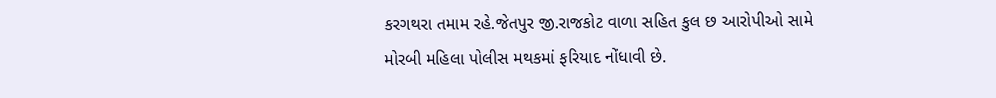કરગથરા તમામ રહે.જેતપુર જી.રાજકોટ વાળા સહિત કુલ છ આરોપીઓ સામે મોરબી મહિલા પોલીસ મથકમાં ફરિયાદ નોંધાવી છે.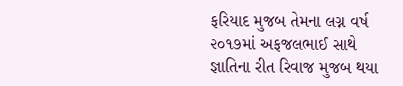ફરિયાદ મુજબ તેમના લગ્ન વર્ષ ૨૦૧૭માં અફજલભાઈ સાથે જ્ઞાતિના રીત રિવાજ મુજબ થયા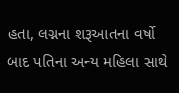હતા, લગ્નના શરૂઆતના વર્ષો બાદ પતિના અન્ય મહિલા સાથે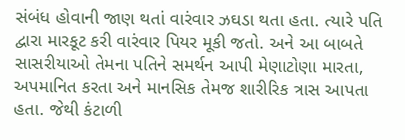સંબંધ હોવાની જાણ થતાં વારંવાર ઝઘડા થતા હતા. ત્યારે પતિ દ્વારા મારકૂટ કરી વારંવાર પિયર મૂકી જતો. અને આ બાબતે સાસરીયાઓ તેમના પતિને સમર્થન આપી મેણાટોણા મારતા, અપમાનિત કરતા અને માનસિક તેમજ શારીરિક ત્રાસ આપતા હતા. જેથી કંટાળી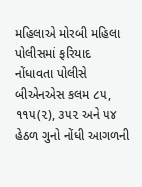મહિલાએ મોરબી મહિલા પોલીસમાં ફરિયાદ નોંધાવતા પોલીસે બીએનએસ કલમ ૮૫, ૧૧૫(૨), ૩૫૨ અને ૫૪ હેઠળ ગુનો નોંધી આગળની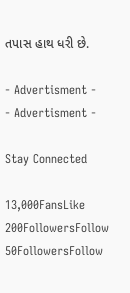તપાસ હાથ ધરી છે.

- Advertisment -
- Advertisment -

Stay Connected

13,000FansLike
200FollowersFollow
50FollowersFollow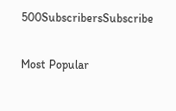500SubscribersSubscribe

Most Popular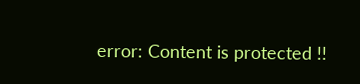error: Content is protected !!